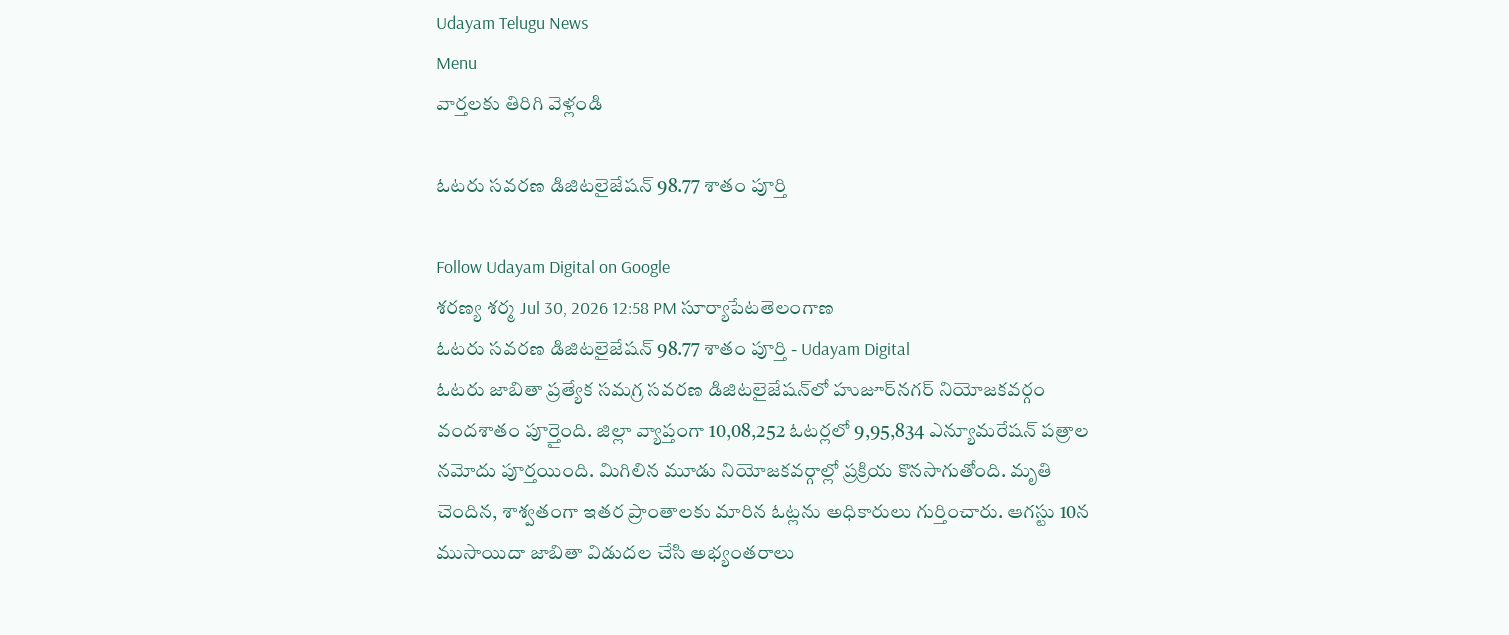Udayam Telugu News
Menu
వార్తలకు తిరిగి వెళ్లండి

ఓటరు సవరణ డిజిటలైజేషన్‌ 98.77 శాతం పూర్తి

Follow Udayam Digital on Google
శరణ్య శర్మ Jul 30, 2026 12:58 PM సూర్యాపేటతెలంగాణ
ఓటరు సవరణ డిజిటలైజేషన్‌ 98.77 శాతం పూర్తి - Udayam Digital
ఓటరు జాబితా ప్రత్యేక సమగ్ర సవరణ డిజిటలైజేషన్‌లో హుజూర్‌నగర్‌ నియోజకవర్గం వందశాతం పూర్తైంది. జిల్లా వ్యాప్తంగా 10,08,252 ఓటర్లలో 9,95,834 ఎన్యూమరేషన్‌ పత్రాల నమోదు పూర్తయింది. మిగిలిన మూడు నియోజకవర్గాల్లో ప్రక్రియ కొనసాగుతోంది. మృతి చెందిన, శాశ్వతంగా ఇతర ప్రాంతాలకు మారిన ఓట్లను అధికారులు గుర్తించారు. ఆగస్టు 10న ముసాయిదా జాబితా విడుదల చేసి అభ్యంతరాలు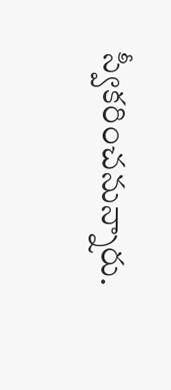స్వీకరించనున్నారు.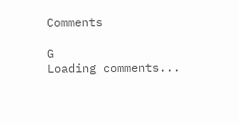Comments

G
Loading comments...